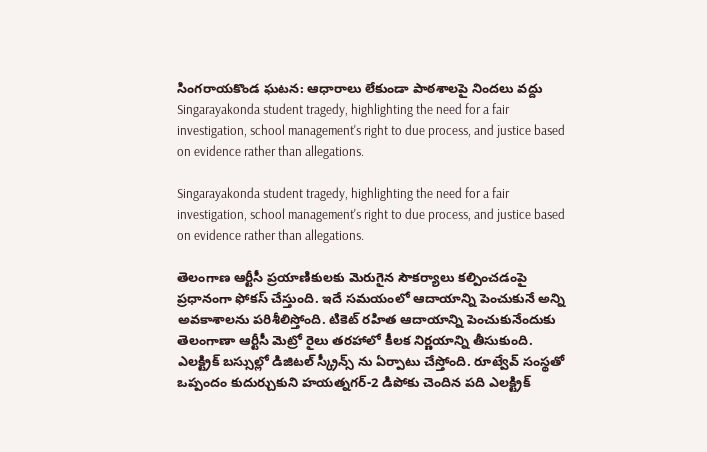సింగరాయకొండ ఘటన: ఆధారాలు లేకుండా పాఠశాలపై నిందలు వద్దు
Singarayakonda student tragedy, highlighting the need for a fair investigation, school management's right to due process, and justice based on evidence rather than allegations.

Singarayakonda student tragedy, highlighting the need for a fair investigation, school management's right to due process, and justice based on evidence rather than allegations.

తెలంగాణ ఆర్టీసీ ప్రయాణికులకు మెరుగైన సౌకర్యాలు కల్పించడంపై ప్రధానంగా ఫోకస్ చేస్తుంది. ఇదే సమయంలో ఆదాయాన్ని పెంచుకునే అన్ని అవకాశాలను పరిశీలిస్తోంది. టికెట్ రహిత ఆదాయాన్ని పెంచుకునేందుకు తెలంగాణా ఆర్టీసీ మెట్రో రైలు తరహాలో కీలక నిర్ణయాన్ని తీసుకుంది. ఎలక్ట్రిక్ బస్సుల్లో డిజిటల్ స్క్రీన్స్ ను ఏర్పాటు చేస్తోంది. రూట్వేవ్ సంస్థతో ఒప్పందం కుదుర్చుకుని హయత్నగర్-2 డిపోకు చెందిన పది ఎలక్ట్రిక్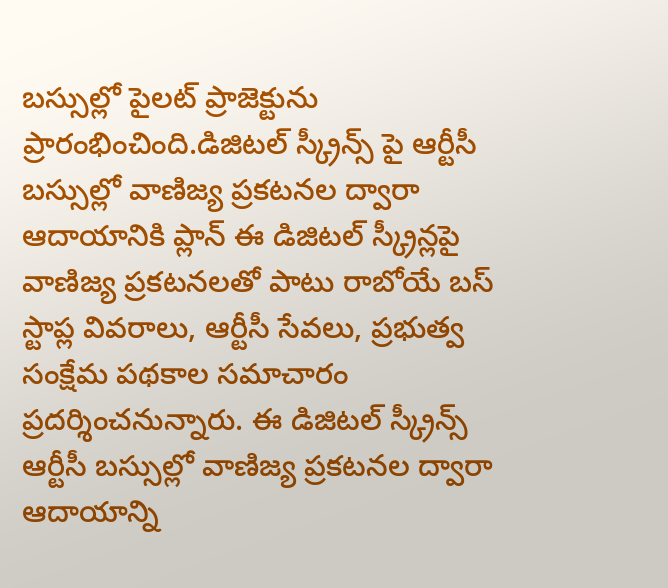బస్సుల్లో పైలట్ ప్రాజెక్టును ప్రారంభించింది.డిజిటల్ స్క్రీన్స్ పై ఆర్టీసీ బస్సుల్లో వాణిజ్య ప్రకటనల ద్వారా ఆదాయానికి ప్లాన్ ఈ డిజిటల్ స్క్రీన్లపై వాణిజ్య ప్రకటనలతో పాటు రాబోయే బస్ స్టాప్ల వివరాలు, ఆర్టీసీ సేవలు, ప్రభుత్వ సంక్షేమ పథకాల సమాచారం ప్రదర్శించనున్నారు. ఈ డిజిటల్ స్క్రీన్స్ ఆర్టీసీ బస్సుల్లో వాణిజ్య ప్రకటనల ద్వారా ఆదాయాన్ని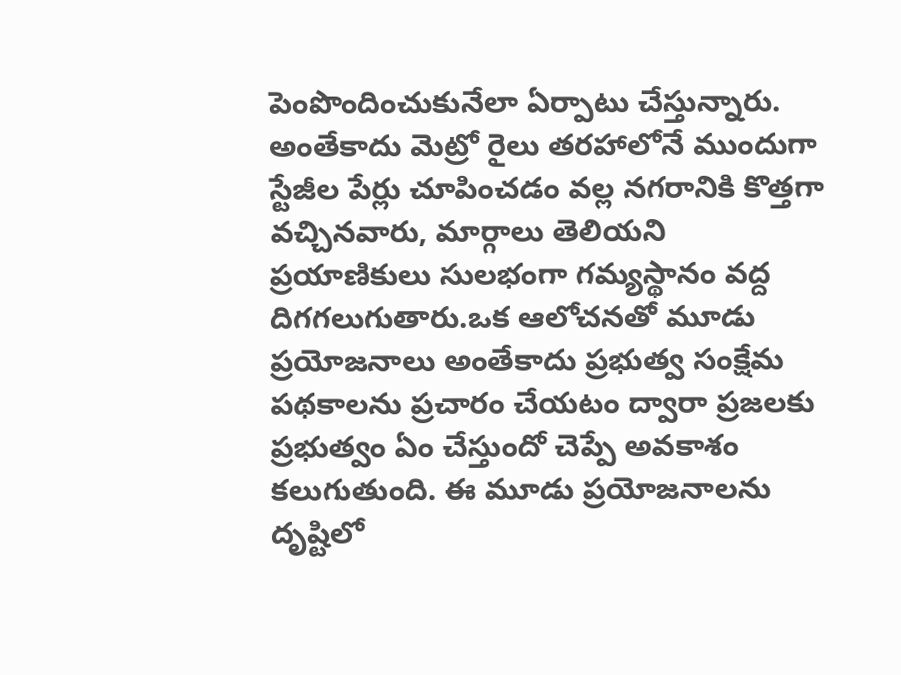పెంపొందించుకునేలా ఏర్పాటు చేస్తున్నారు. అంతేకాదు మెట్రో రైలు తరహాలోనే ముందుగా స్టేజీల పేర్లు చూపించడం వల్ల నగరానికి కొత్తగా వచ్చినవారు, మార్గాలు తెలియని ప్రయాణికులు సులభంగా గమ్యస్థానం వద్ద దిగగలుగుతారు.ఒక ఆలోచనతో మూడు ప్రయోజనాలు అంతేకాదు ప్రభుత్వ సంక్షేమ పథకాలను ప్రచారం చేయటం ద్వారా ప్రజలకు ప్రభుత్వం ఏం చేస్తుందో చెప్పే అవకాశం కలుగుతుంది. ఈ మూడు ప్రయోజనాలను దృష్టిలో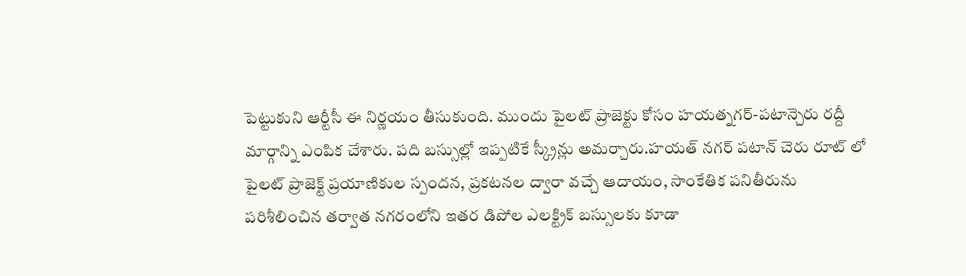పెట్టుకుని ఆర్టీసీ ఈ నిర్ణయం తీసుకుంది. ముందు పైలట్ ప్రాజెక్టు కోసం హయత్నగర్-పటాన్చెరు రద్దీ మార్గాన్ని ఎంపిక చేశారు. పది బస్సుల్లో ఇప్పటికే స్క్రీన్లు అమర్చారు.హయత్ నగర్ పటాన్ చెరు రూట్ లో పైలట్ ప్రాజెక్ట్ ప్రయాణికుల స్పందన, ప్రకటనల ద్వారా వచ్చే ఆదాయం, సాంకేతిక పనితీరును పరిశీలించిన తర్వాత నగరంలోని ఇతర డిపోల ఎలక్ట్రిక్ బస్సులకు కూడా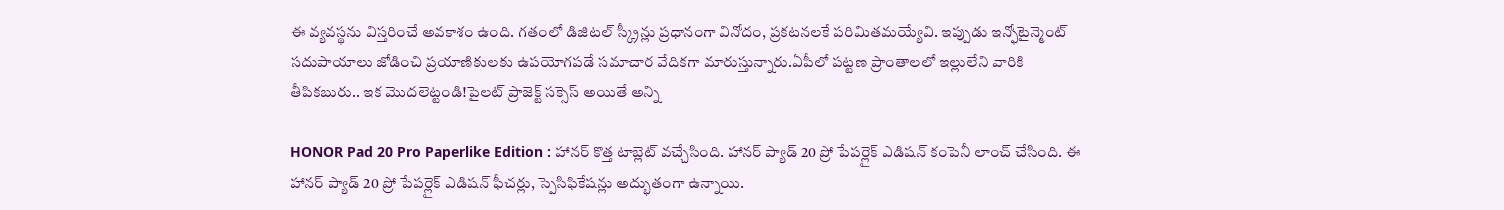ఈ వ్యవస్థను విస్తరించే అవకాశం ఉంది. గతంలో డిజిటల్ స్క్రీన్లు ప్రధానంగా వినోదం, ప్రకటనలకే పరిమితమయ్యేవి. ఇప్పుడు ఇన్ఫోటైన్మెంట్ సదుపాయాలు జోడించి ప్రయాణికులకు ఉపయోగపడే సమాచార వేదికగా మారుస్తున్నారు.ఏపీలో పట్టణ ప్రాంతాలలో ఇల్లులేని వారికి తీపికబురు.. ఇక మొదలెట్టండి!పైలట్ ప్రాజెక్ట్ సక్సెస్ అయితే అన్ని

HONOR Pad 20 Pro Paperlike Edition : హానర్ కొత్త టాబ్లెట్ వచ్చేసింది. హానర్ ప్యాడ్ 20 ప్రో పేపర్లైక్ ఎడిషన్ కంపెనీ లాంచ్ చేసింది. ఈ హానర్ ప్యాడ్ 20 ప్రో పేపర్లైక్ ఎడిషన్ ఫీచర్లు, స్పెసిఫికేషన్లు అద్భుతంగా ఉన్నాయి.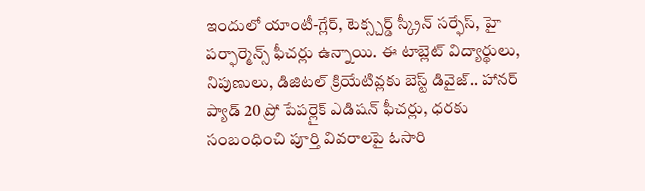ఇందులో యాంటీ-గ్లేర్, టెక్స్చర్డ్ స్క్రీన్ సర్ఫేస్, హై పర్ఫార్మెన్స్ ఫీచర్లు ఉన్నాయి. ఈ టాబ్లెట్ విద్యార్థులు, నిపుణులు, డిజిటల్ క్రియేటివ్లకు బెస్ట్ డివైజ్.. హానర్ ప్యాడ్ 20 ప్రో పేపర్లైక్ ఎడిషన్ ఫీచర్లు, ధరకు సంబంధించి పూర్తి వివరాలపై ఓసారి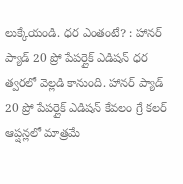లుక్కేయండి. ధర ఎంతంటే? : హానర్ ప్యాడ్ 20 ప్రో పేపర్లైక్ ఎడిషన్ ధర త్వరలో వెల్లడి కానుంది. హానర్ ప్యాడ్ 20 ప్రో పేపర్లైక్ ఎడిషన్ కేవలం గ్రే కలర్ ఆప్షన్లలో మాత్రమే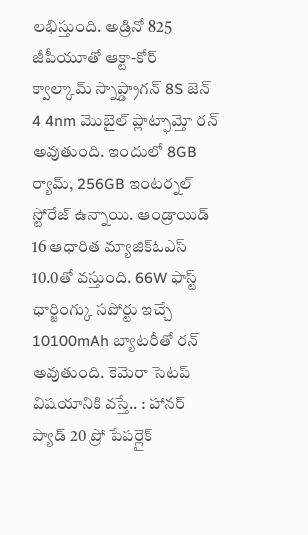లభిస్తుంది. అడ్రినో 825 జీపీయూతో ఆక్టా-కోర్ క్వాల్కామ్ స్నాప్డ్రాగన్ 8S జెన్ 4 4nm మొబైల్ ప్లాట్ఫామ్తో రన్ అవుతుంది. ఇందులో 8GB ర్యామ్, 256GB ఇంటర్నల్ స్టోరేజ్ ఉన్నాయి. ఆండ్రాయిడ్ 16 ఆధారిత మ్యాజిక్ఓఎస్ 10.0తో వస్తుంది. 66W ఫాస్ట్ ఛార్జింగ్కు సపోర్టు ఇచ్చే 10100mAh బ్యాటరీతో రన్ అవుతుంది. కెమెరా సెటప్ విషయానికి వస్తే.. : హానర్ ప్యాడ్ 20 ప్రో పేపర్లైక్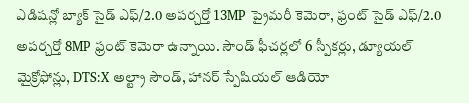ఎడిషన్లో బ్యాక్ సైడ్ ఎఫ్/2.0 అపర్చర్తో 13MP ప్రైమరీ కెమెరా, ఫ్రంట్ సైడ్ ఎఫ్/2.0 అపర్చర్తో 8MP ఫ్రంట్ కెమెరా ఉన్నాయి. సౌండ్ ఫీచర్లలో 6 స్పీకర్లు, డ్యూయల్ మైక్రోఫోన్లు, DTS:X అల్ట్రా సౌండ్, హానర్ స్పేషియల్ ఆడియో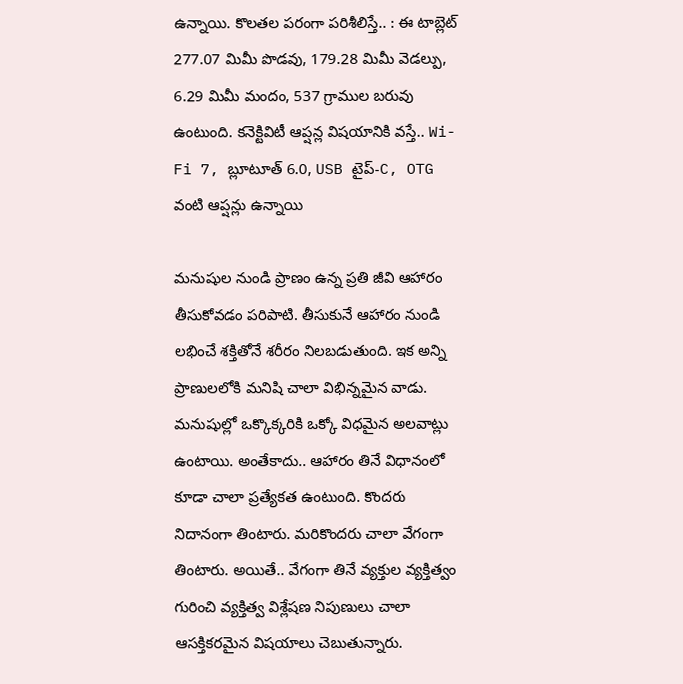ఉన్నాయి. కొలతల పరంగా పరిశీలిస్తే.. : ఈ టాబ్లెట్ 277.07 మిమీ పొడవు, 179.28 మిమీ వెడల్పు, 6.29 మిమీ మందం, 537 గ్రాముల బరువు ఉంటుంది. కనెక్టివిటీ ఆప్షన్ల విషయానికి వస్తే.. Wi-Fi 7, బ్లూటూత్ 6.0, USB టైప్-C, OTG వంటి ఆప్షన్లు ఉన్నాయి

మనుషుల నుండి ప్రాణం ఉన్న ప్రతి జీవి ఆహారం తీసుకోవడం పరిపాటి. తీసుకునే ఆహారం నుండి లభించే శక్తితోనే శరీరం నిలబడుతుంది. ఇక అన్ని ప్రాణులలోకి మనిషి చాలా విభిన్నమైన వాడు. మనుషుల్లో ఒక్కొక్కరికి ఒక్కో విధమైన అలవాట్లు ఉంటాయి. అంతేకాదు.. ఆహారం తినే విధానంలో కూడా చాలా ప్రత్యేకత ఉంటుంది. కొందరు నిదానంగా తింటారు. మరికొందరు చాలా వేగంగా తింటారు. అయితే.. వేగంగా తినే వ్యక్తుల వ్యక్తిత్వం గురించి వ్యక్తిత్వ విశ్లేషణ నిపుణులు చాలా ఆసక్తికరమైన విషయాలు చెబుతున్నారు.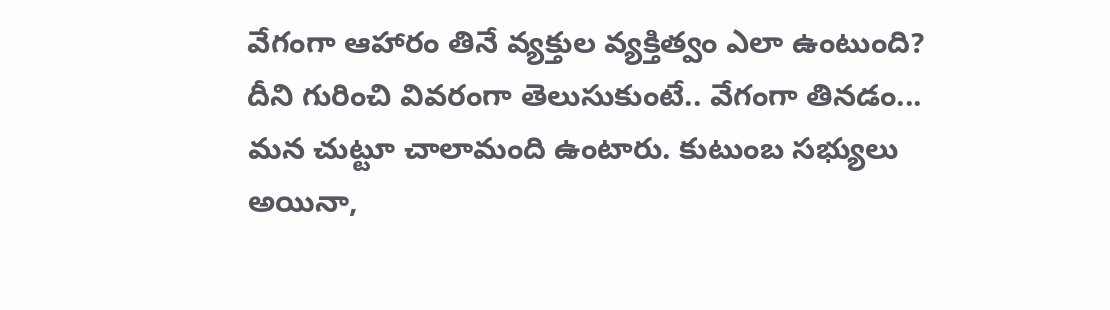వేగంగా ఆహారం తినే వ్యక్తుల వ్యక్తిత్వం ఎలా ఉంటుంది? దీని గురించి వివరంగా తెలుసుకుంటే.. వేగంగా తినడం... మన చుట్టూ చాలామంది ఉంటారు. కుటుంబ సభ్యులు అయినా,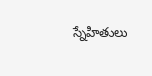స్నేహితులు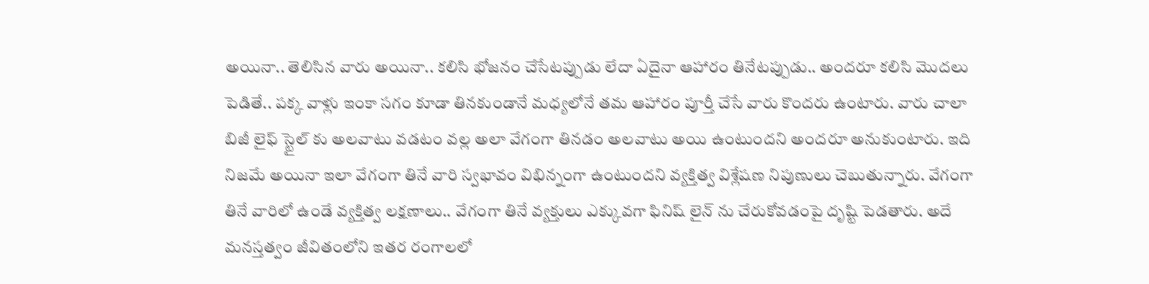అయినా.. తెలిసిన వారు అయినా.. కలిసి భోజనం చేసేటప్పుడు లేదా ఏదైనా ఆహారం తినేటప్పుడు.. అందరూ కలిసి మొదలు పెడితే.. పక్క వాళ్లు ఇంకా సగం కూడా తినకుండానే మధ్యలోనే తమ ఆహారం పూర్తీ చేసే వారు కొందరు ఉంటారు. వారు చాలా బిజీ లైఫ్ స్టైల్ కు అలవాటు వడటం వల్ల అలా వేగంగా తినడం అలవాటు అయి ఉంటుందని అందరూ అనుకుంటారు. ఇది నిజమే అయినా ఇలా వేగంగా తినే వారి స్వభావం విభిన్నంగా ఉంటుందని వ్యక్తిత్వ విశ్లేషణ నిపుణులు చెబుతున్నారు. వేగంగా తినే వారిలో ఉండే వ్యక్తిత్వ లక్షణాలు.. వేగంగా తినే వ్యక్తులు ఎక్కువగా ఫినిష్ లైన్ ను చేరుకోవడంపై దృష్టి పెడతారు. అదే మనస్తత్వం జీవితంలోని ఇతర రంగాలలో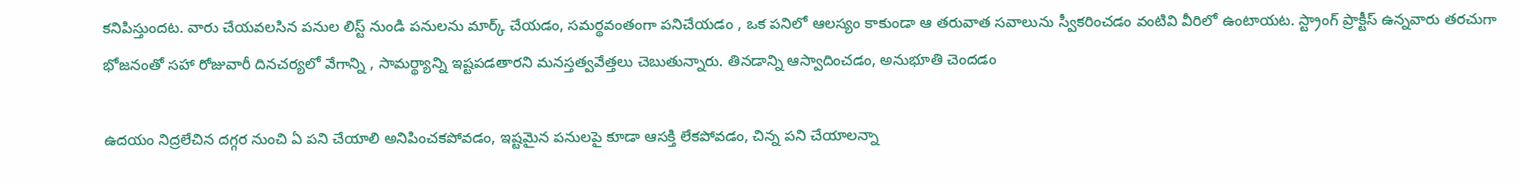కనిపిస్తుందట. వారు చేయవలసిన పనుల లిస్ట్ నుండి పనులను మార్క్ చేయడం, సమర్థవంతంగా పనిచేయడం , ఒక పనిలో ఆలస్యం కాకుండా ఆ తరువాత సవాలును స్వీకరించడం వంటివి వీరిలో ఉంటాయట. స్ట్రాంగ్ ప్రాక్టీస్ ఉన్నవారు తరచుగా భోజనంతో సహా రోజువారీ దినచర్యలో వేగాన్ని , సామర్థ్యాన్ని ఇష్టపడతారని మనస్తత్వవేత్తలు చెబుతున్నారు. తినడాన్ని ఆస్వాదించడం, అనుభూతి చెందడం

ఉదయం నిద్రలేచిన దగ్గర నుంచి ఏ పని చేయాలి అనిపించకపోవడం, ఇష్టమైన పనులపై కూడా ఆసక్తి లేకపోవడం, చిన్న పని చేయాలన్నా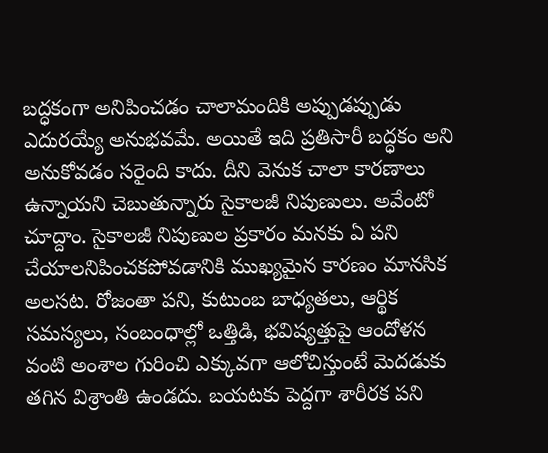బద్ధకంగా అనిపించడం చాలామందికి అప్పుడప్పుడు ఎదురయ్యే అనుభవమే. అయితే ఇది ప్రతిసారీ బద్ధకం అని అనుకోవడం సరైంది కాదు. దీని వెనుక చాలా కారణాలు ఉన్నాయని చెబుతున్నారు సైకాలజీ నిపుణులు. అవేంటో చూద్దాం. సైకాలజీ నిపుణుల ప్రకారం మనకు ఏ పని చేయాలనిపించకపోవడానికి ముఖ్యమైన కారణం మానసిక అలసట. రోజంతా పని, కుటుంబ బాధ్యతలు, ఆర్థిక సమస్యలు, సంబంధాల్లో ఒత్తిడి, భవిష్యత్తుపై ఆందోళన వంటి అంశాల గురించి ఎక్కువగా ఆలోచిస్తుంటే మెదడుకు తగిన విశ్రాంతి ఉండదు. బయటకు పెద్దగా శారీరక పని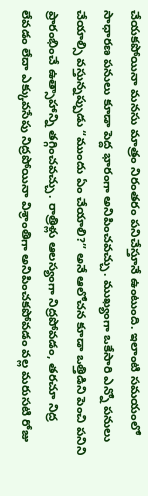చేయకపోయినా మనసు మాత్రం నిరంతరం పనిచేస్తూనే ఉంటుంది. ఇలాంటి సమయంలో సాధారణ పనులు కూడా పెద్ద భారంగా అనిపించవచ్చు. ముఖ్యంగా ఒకేసారి ఎన్నో పనులు చేయాల్సి వస్తున్నప్పుడు “ముందు ఏం చేయాలి?” అనే ఆలోచన కూడా ఒత్తిడిని పెంచి పనిని ప్రారంభించే ఉత్సాహాన్ని తగ్గించవచ్చు. రాత్రిళ్లు ఆలస్యంగా నిద్రపోవడం, తరచూ నిద్ర లేవడం లేదా ఎక్కువసేపు నిద్రపోయినా విశ్రాంతిగా అనిపించకపోవడం వల్ల మరుసటి రోజు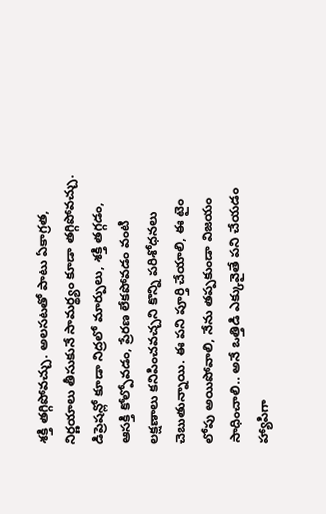శక్తి తగ్గిపోవచ్చు. అలసటతో పాటు ఏకాగ్రత, నిర్ణయాలు తీసుకునే సామర్థ్యం కూడా తగ్గిపోవచ్చు. డిప్రెషన్లో కూడా నిద్రలో మార్పులు, శక్తి తగ్గడం, ఆసక్తి కోల్పోవడం, ప్రేరణ లేకపోవడం వంటి లక్షణాలు కనిపించవచ్చని కొన్ని పరిశోధనలు చెబుతున్నాయి. ఈ పని పూర్తి చేయాలి, ఈ టైం లోపు అయిపోవాలి, నేను తప్పకుండా విజయం సాధించాలి.. అనే ఒత్తిడి ఎక్కువైతే పని చేయడం హ్యాపిగా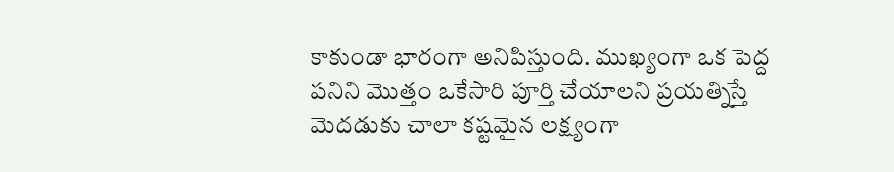కాకుండా భారంగా అనిపిస్తుంది. ముఖ్యంగా ఒక పెద్ద పనిని మొత్తం ఒకేసారి పూర్తి చేయాలని ప్రయత్నిస్తే మెదడుకు చాలా కష్టమైన లక్ష్యంగా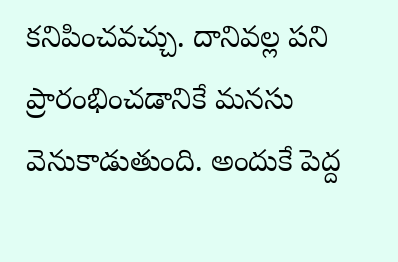కనిపించవచ్చు. దానివల్ల పని ప్రారంభించడానికే మనసు వెనుకాడుతుంది. అందుకే పెద్ద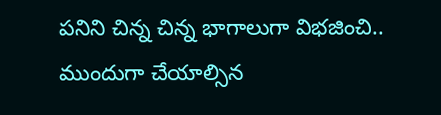పనిని చిన్న చిన్న భాగాలుగా విభజించి.. ముందుగా చేయాల్సిన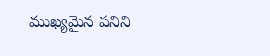ముఖ్యమైన పనిని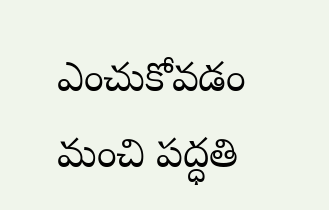ఎంచుకోవడం మంచి పద్ధతి